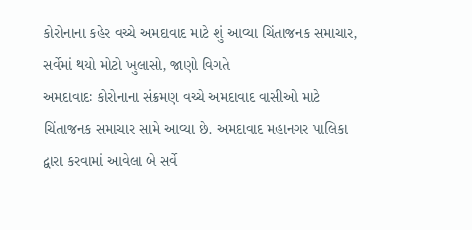કોરોનાના કહેર વચ્ચે અમદાવાદ માટે શું આવ્યા ચિંતાજનક સમાચાર, સર્વેમાં થયો મોટો ખુલાસો, જાણો વિગતે
અમદાવાદઃ કોરોનાના સંક્રમણ વચ્ચે અમદાવાદ વાસીઓ માટે ચિંતાજનક સમાચાર સામે આવ્યા છે. અમદાવાદ મહાનગર પાલિકા દ્વારા કરવામાં આવેલા બે સર્વે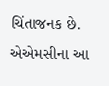ચિંતાજનક છે. એએમસીના આ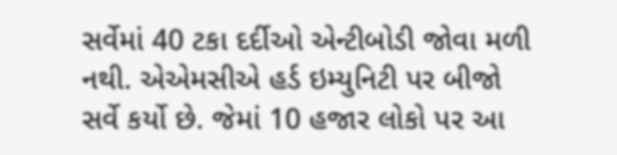સર્વેમાં 40 ટકા દર્દીઓ એન્ટીબોડી જોવા મળી નથી. એએમસીએ હર્ડ ઇમ્યુનિટી પર બીજો સર્વે કર્યો છે. જેમાં 10 હજાર લોકો પર આ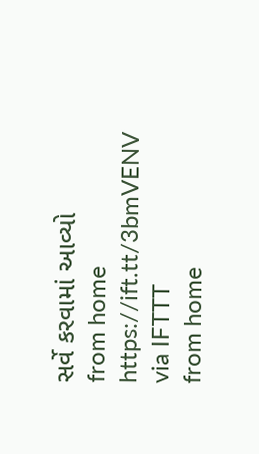સર્વે કરવામાં આવ્યો
from home https://ift.tt/3bmVENV
via IFTTT
from home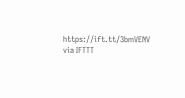https://ift.tt/3bmVENV
via IFTTT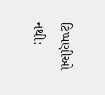ટિપ્પણીઓ નથી: